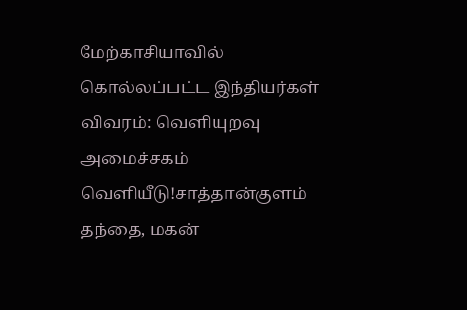மேற்காசியாவில் கொல்லப்பட்ட இந்தியர்கள் விவரம்: வெளியுறவு அமைச்சகம் வெளியீடு!சாத்தான்குளம் தந்தை, மகன்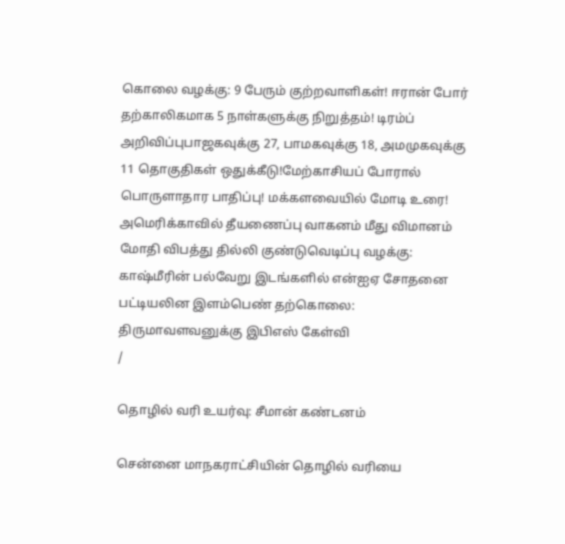கொலை வழக்கு: 9 பேரும் குற்றவாளிகள்! ஈரான் போர் தற்காலிகமாக 5 நாள்களுக்கு நிறுத்தம்! டிரம்ப் அறிவிப்புபாஜகவுக்கு 27, பாமகவுக்கு 18, அமமுகவுக்கு 11 தொகுதிகள் ஒதுக்கீடு!மேற்காசியப் போரால் பொருளாதார பாதிப்பு! மக்களவையில் மோடி உரை! அமெரிக்காவில் தீயணைப்பு வாகனம் மீது விமானம் மோதி விபத்து தில்லி குண்டுவெடிப்பு வழக்கு: காஷ்மீரின் பல்வேறு இடங்களில் என்ஐஏ சோதனை பட்டியலின இளம்பெண் தற்கொலை: திருமாவளவனுக்கு இபிஎஸ் கேள்வி
/

தொழில் வரி உயர்வு: சீமான் கண்டனம்

சென்னை மாநகராட்சியின் தொழில் வரியை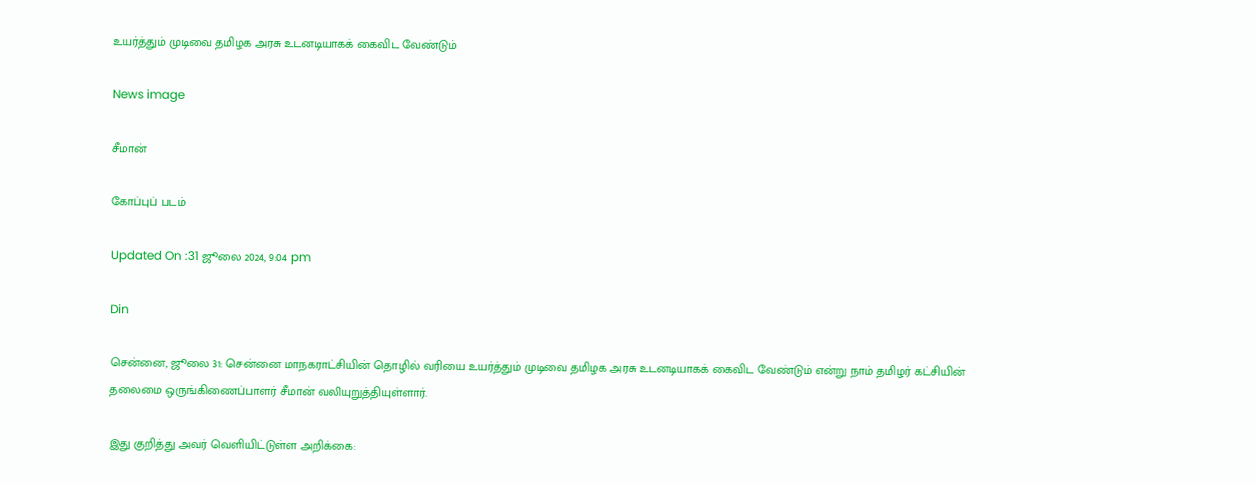உயர்த்தும் முடிவை தமிழக அரசு உடனடியாகக் கைவிட வேண்டும்

News image

சீமான்

கோப்புப் படம்

Updated On :31 ஜூலை 2024, 9:04 pm

Din

சென்னை, ஜூலை 31: சென்னை மாநகராட்சியின் தொழில் வரியை உயர்த்தும் முடிவை தமிழக அரசு உடனடியாகக் கைவிட வேண்டும் என்று நாம் தமிழர் கட்சியின் தலைமை ஒருங்கிணைப்பாளர் சீமான் வலியுறுத்தியுள்ளார்.

இது குறித்து அவர் வெளியிட்டுள்ள அறிக்கை: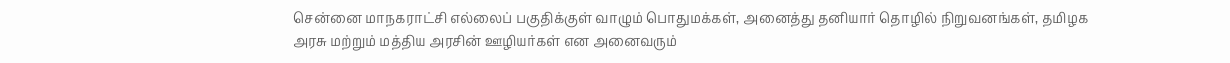சென்னை மாநகராட்சி எல்லைப் பகுதிக்குள் வாழும் பொதுமக்கள், அனைத்து தனியார் தொழில் நிறுவனங்கள், தமிழக அரசு மற்றும் மத்திய அரசின் ஊழியர்கள் என அனைவரும்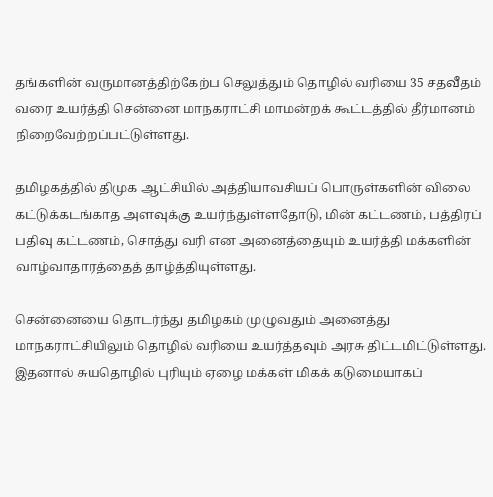தங்களின் வருமானத்திற்கேற்ப செலுத்தும் தொழில் வரியை 35 சதவீதம் வரை உயர்த்தி சென்னை மாநகராட்சி மாமன்றக் கூட்டத்தில் தீர்மானம் நிறைவேற்றப்பட்டுள்ளது.

தமிழகத்தில் திமுக ஆட்சியில் அத்தியாவசியப் பொருள்களின் விலை கட்டுக்கடங்காத அளவுக்கு உயர்ந்துள்ளதோடு, மின் கட்டணம், பத்திரப் பதிவு கட்டணம், சொத்து வரி என அனைத்தையும் உயர்த்தி மக்களின் வாழ்வாதாரத்தைத் தாழ்த்தியுள்ளது.

சென்னையை தொடர்ந்து தமிழகம் முழுவதும் அனைத்து மாநகராட்சியிலும் தொழில் வரியை உயர்த்தவும் அரசு திட்டமிட்டுள்ளது. இதனால் சுயதொழில் புரியும் ஏழை மக்கள் மிகக் கடுமையாகப்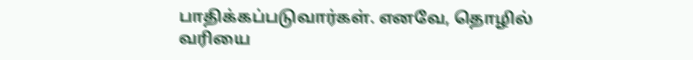பாதிக்கப்படுவார்கள். எனவே, தொழில் வரியை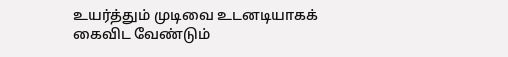உயர்த்தும் முடிவை உடனடியாகக் கைவிட வேண்டும்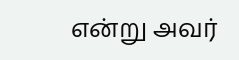என்று அவர்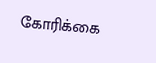கோரிக்கை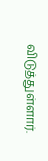விடுத்துள்ளார்.